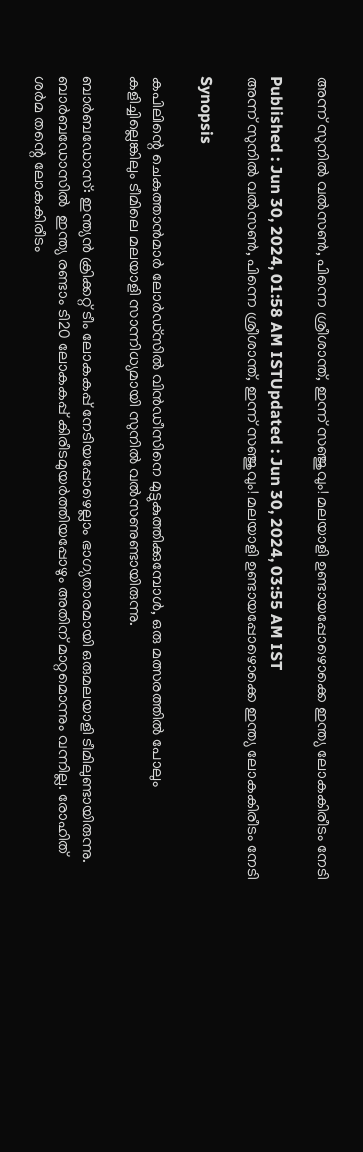അന്ന് സുനില്‍ വല്‍സണ്‍, പിന്നെ ശ്രീശാന്ത്, ഇന്ന് സഞ്ജുവും! മലയാളി ഉണ്ടായപ്പോഴൊക്കെ ഇന്ത്യ ലോകകിരീടം നേടി

Published : Jun 30, 2024, 01:58 AM ISTUpdated : Jun 30, 2024, 03:55 AM IST
അന്ന് സുനില്‍ വല്‍സണ്‍, പിന്നെ ശ്രീശാന്ത്, ഇന്ന് സഞ്ജുവും! മലയാളി ഉണ്ടായപ്പോഴൊക്കെ ഇന്ത്യ ലോകകിരീടം നേടി

Synopsis

കപിലിന്റെ ചെകുത്താന്‍മാര്‍ ലോര്‍ഡ്‌സില്‍ വിന്‍ഡീസിനെ മുട്ടുകുത്തിക്കുമ്പോള്‍, ഒരു മത്സരത്തില്‍ പോലും കളിച്ചില്ലെങ്കിലും ടീമിലെ മലയാളി സാന്നിധ്യമായി സുനില്‍ വല്‍സണുണ്ടായിരുന്നു.

ബാര്‍ബഡോസ്: ഇന്ത്യന്‍ ക്രിക്കറ്റ് ടീം ലോകകപ്പ് നേടിയപ്പോഴെല്ലാം ഭാഗ്യതാരമായി ഒരുമലയാളി ടീമിലുണ്ടായിരുന്നു. ബാര്‍ബഡോസില്‍  ഇന്ത്യ രണ്ടാം ടി20 ലോകകപ്പ് കിരീടമുയര്‍ത്തിയപ്പോഴും അതിന് മാറ്റമൊന്നും വന്നില്ല. രോഹിത് ശര്‍മ തന്റെ ലോകകിരീടം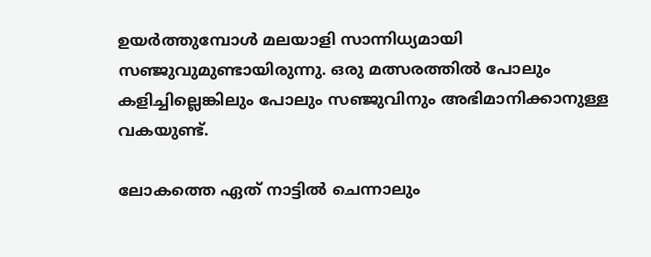ഉയര്‍ത്തുമ്പോള്‍ മലയാളി സാന്നിധ്യമായി സഞ്ജുവുമുണ്ടായിരുന്നു. ഒരു മത്സരത്തില്‍ പോലും കളിച്ചില്ലെങ്കിലും പോലും സഞ്ജുവിനും അഭിമാനിക്കാനുള്ള വകയുണ്ട്.

ലോകത്തെ ഏത് നാട്ടില്‍ ചെന്നാലും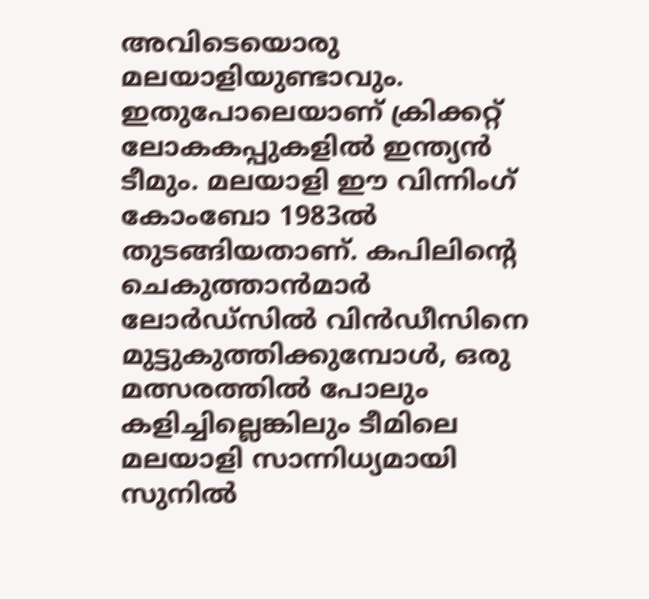അവിടെയൊരു മലയാളിയുണ്ടാവും. ഇതുപോലെയാണ് ക്രിക്കറ്റ് ലോകകപ്പുകളില്‍ ഇന്ത്യന്‍ ടീമും. മലയാളി ഈ വിന്നിംഗ് കോംബോ 1983ല്‍ തുടങ്ങിയതാണ്. കപിലിന്റെ ചെകുത്താന്‍മാര്‍ ലോര്‍ഡ്‌സില്‍ വിന്‍ഡീസിനെ മുട്ടുകുത്തിക്കുമ്പോള്‍, ഒരു മത്സരത്തില്‍ പോലും കളിച്ചില്ലെങ്കിലും ടീമിലെ മലയാളി സാന്നിധ്യമായി സുനില്‍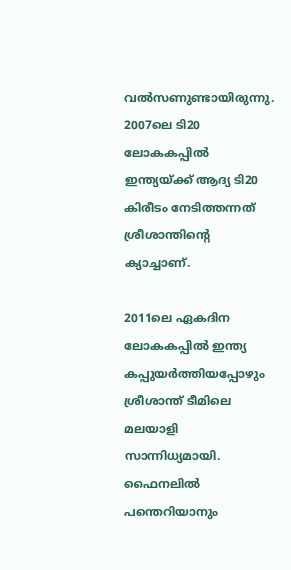വല്‍സണുണ്ടായിരുന്നു. 2007ലെ ടി20 ലോകകപ്പില്‍ ഇന്ത്യയ്ക്ക് ആദ്യ ടി20 കിരീടം നേടിത്തന്നത് ശ്രീശാന്തിന്റെ ക്യാച്ചാണ്.

2011ലെ ഏകദിന ലോകകപ്പില്‍ ഇന്ത്യ കപ്പുയര്‍ത്തിയപ്പോഴും ശ്രീശാന്ത് ടീമിലെ മലയാളി സാന്നിധ്യമായി. ഫൈനലില്‍ പന്തെറിയാനും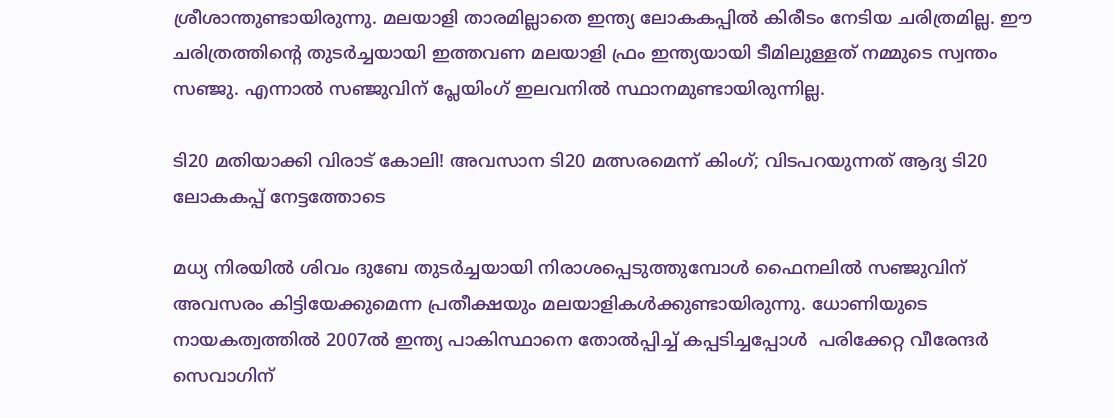ശ്രീശാന്തുണ്ടായിരുന്നു. മലയാളി താരമില്ലാതെ ഇന്ത്യ ലോകകപ്പില്‍ കിരീടം നേടിയ ചരിത്രമില്ല. ഈ ചരിത്രത്തിന്റെ തുടര്‍ച്ചയായി ഇത്തവണ മലയാളി ഫ്രം ഇന്ത്യയായി ടീമിലുള്ളത് നമ്മുടെ സ്വന്തം സഞ്ജു. എന്നാല്‍ സഞ്ജുവിന് പ്ലേയിംഗ് ഇലവനില്‍ സ്ഥാനമുണ്ടായിരുന്നില്ല.

ടി20 മതിയാക്കി വിരാട് കോലി! അവസാന ടി20 മത്സരമെന്ന് കിംഗ്; വിടപറയുന്നത് ആദ്യ ടി20 ലോകകപ്പ് നേട്ടത്തോടെ

മധ്യ നിരയില്‍ ശിവം ദുബേ തുടര്‍ച്ചയായി നിരാശപ്പെടുത്തുമ്പോള്‍ ഫൈനലില്‍ സഞ്ജുവിന് അവസരം കിട്ടിയേക്കുമെന്ന പ്രതീക്ഷയും മലയാളികള്‍ക്കുണ്ടായിരുന്നു. ധോണിയുടെ നായകത്വത്തില്‍ 2007ല്‍ ഇന്ത്യ പാകിസ്ഥാനെ തോല്‍പ്പിച്ച് കപ്പടിച്ചപ്പോള്‍  പരിക്കേറ്റ വീരേന്ദര്‍ സെവാഗിന്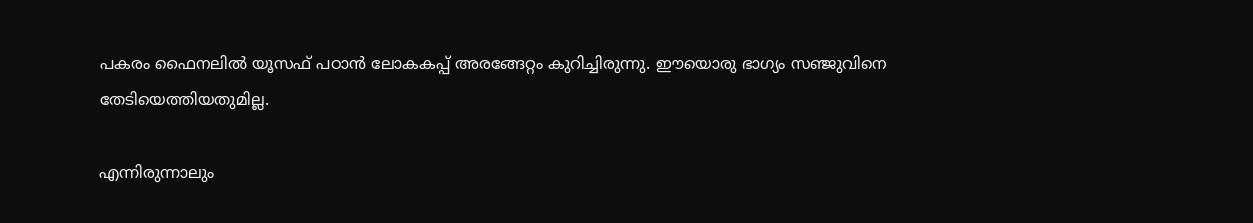പകരം ഫൈനലില്‍ യൂസഫ് പഠാന്‍ ലോകകപ്പ് അരങ്ങേറ്റം കുറിച്ചിരുന്നു. ഈയൊരു ഭാഗ്യം സഞ്ജുവിനെ തേടിയെത്തിയതുമില്ല.

എന്നിരുന്നാലും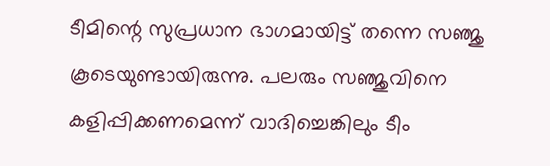ടീമിന്റെ സുപ്രധാന ഭാഗമായിട്ട് തന്നെ സഞ്ജു കൂടെയുണ്ടായിരുന്നു. പലരും സഞ്ജുവിനെ കളിപ്പിക്കണമെന്ന് വാദിച്ചെങ്കിലും ടീം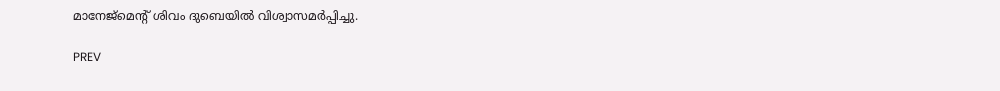മാനേജ്‌മെന്റ് ശിവം ദുബെയില്‍ വിശ്വാസമര്‍പ്പിച്ചു.

PREV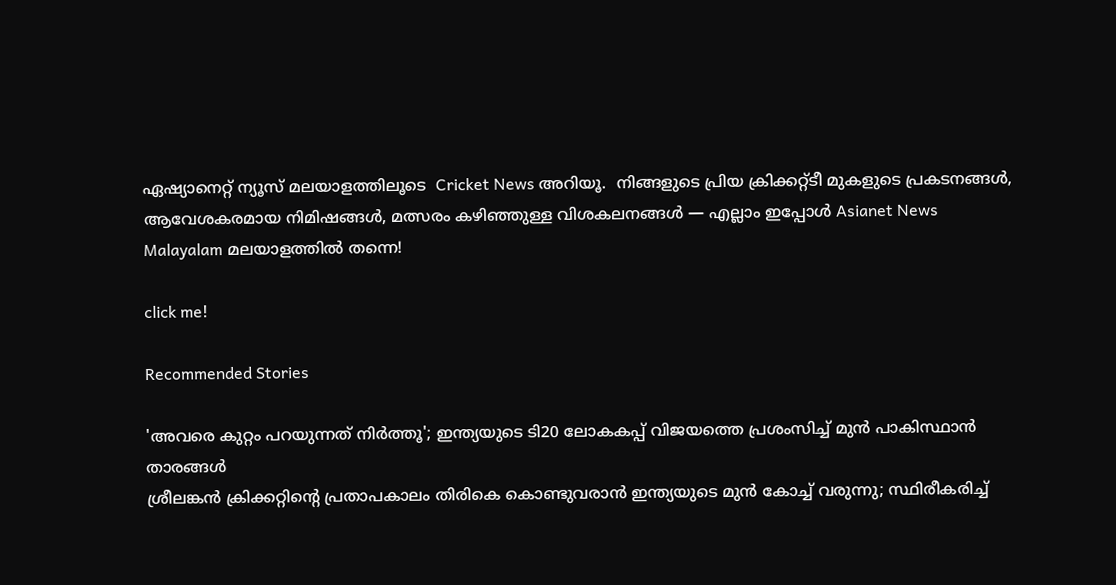ഏഷ്യാനെറ്റ് ന്യൂസ് മലയാളത്തിലൂടെ  Cricket News അറിയൂ.  നിങ്ങളുടെ പ്രിയ ക്രിക്കറ്റ്ടീ മുകളുടെ പ്രകടനങ്ങൾ, ആവേശകരമായ നിമിഷങ്ങൾ, മത്സരം കഴിഞ്ഞുള്ള വിശകലനങ്ങൾ — എല്ലാം ഇപ്പോൾ Asianet News Malayalam മലയാളത്തിൽ തന്നെ!

click me!

Recommended Stories

'അവരെ കുറ്റം പറയുന്നത് നിര്‍ത്തൂ'; ഇന്ത്യയുടെ ടി20 ലോകകപ്പ് വിജയത്തെ പ്രശംസിച്ച് മുന്‍ പാകിസ്ഥാന്‍ താരങ്ങള്‍
ശ്രീലങ്കന്‍ ക്രിക്കറ്റിന്റെ പ്രതാപകാലം തിരികെ കൊണ്ടുവരാന്‍ ഇന്ത്യയുടെ മുന്‍ കോച്ച് വരുന്നു; സ്ഥിരീകരിച്ച്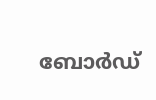ബോര്‍ഡ്